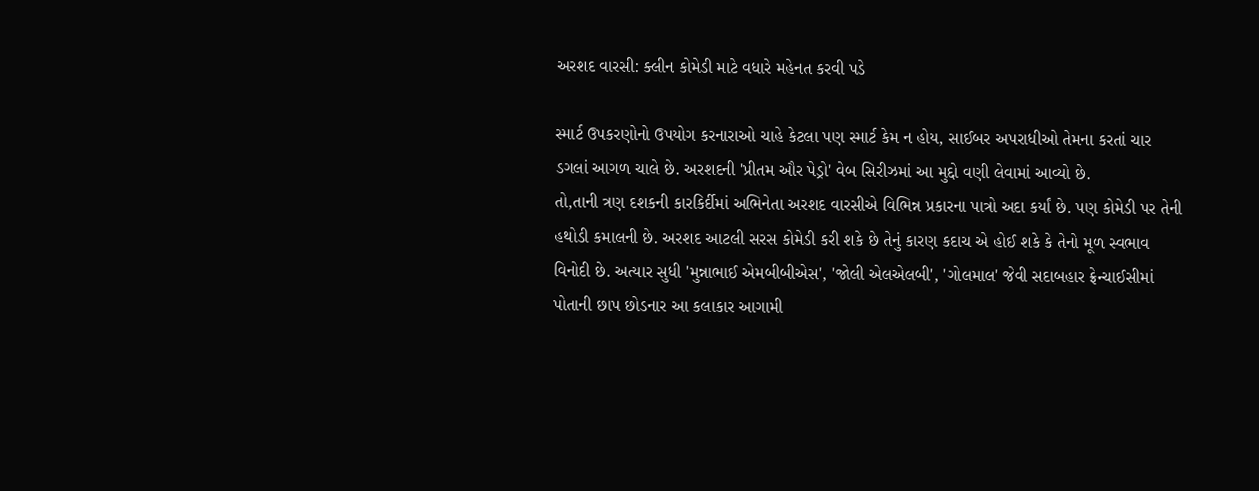અરશદ વારસી: ક્લીન કોમેડી માટે વધારે મહેનત કરવી પડે

સ્માર્ટ ઉપકરણોનો ઉપયોગ કરનારાઓ ચાહે કેટલા પણ સ્માર્ટ કેમ ન હોય, સાઈબર અપરાધીઓ તેમના કરતાં ચાર ડગલાં આગળ ચાલે છે. અરશદની 'પ્રીતમ ઔર પેડ્રો' વેબ સિરીઝમાં આ મુદ્દો વણી લેવામાં આવ્યો છે.
તો,તાની ત્રણ દશકની કારકિર્દીમાં અભિનેતા અરશદ વારસીએ વિભિન્ન પ્રકારના પાત્રો અદા કર્યાં છે. પણ કોમેડી પર તેની હથોડી કમાલની છે. અરશદ આટલી સરસ કોમેડી કરી શકે છે તેનું કારણ કદાચ એ હોઈ શકે કે તેનો મૂળ સ્વભાવ વિનોદી છે. અત્યાર સુધી 'મુન્નાભાઈ એમબીબીએસ', 'જોલી એલએલબી', 'ગોલમાલ' જેવી સદાબહાર ફ્રેન્ચાઈસીમાં પોતાની છાપ છોડનાર આ કલાકાર આગામી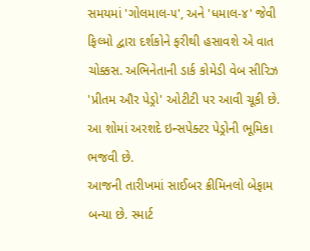સમયમાં 'ગોલમાલ-૫', અને 'ધમાલ-૪' જેવી ફિલ્મો દ્વારા દર્શકોને ફરીથી હસાવશે એ વાત ચોક્કસ. અભિનેતાની ડાર્ક કોમેડી વેબ સીરિઝ 'પ્રીતમ ઔર પેડ્રો' ઓટીટી પર આવી ચૂકી છે. આ શોમાં અરશદે ઇન્સપેક્ટર પેડ્રોની ભૂમિકા ભજવી છે.
આજની તારીખમાં સાઈબર ક્રીમિનલો બેફામ બન્યા છે. સ્માર્ટ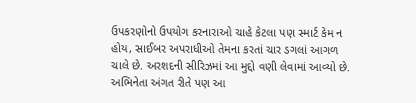ઉપકરણોનો ઉપયોગ કરનારાઓ ચાહે કેટલા પણ સ્માર્ટ કેમ ન હોય, સાઈબર અપરાધીઓ તેમના કરતાં ચાર ડગલાં આગળ ચાલે છે. અરશદની સીરિઝમાં આ મુદ્દો વણી લેવામાં આવ્યો છે. અભિનેતા અંગત રીતે પણ આ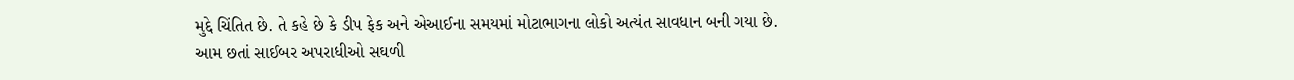મુદ્દે ચિંતિત છે. તે કહે છે કે ડીપ ફેક અને એઆઈના સમયમાં મોટાભાગના લોકો અત્યંત સાવધાન બની ગયા છે. આમ છતાં સાઈબર અપરાધીઓ સઘળી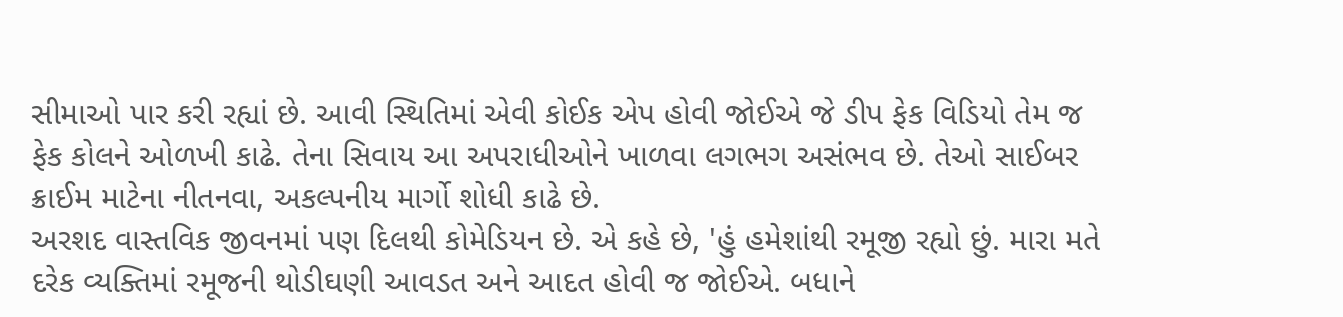સીમાઓ પાર કરી રહ્યાં છે. આવી સ્થિતિમાં એવી કોઈક એપ હોવી જોઈએ જે ડીપ ફેક વિડિયો તેમ જ ફેક કોલને ઓળખી કાઢે. તેના સિવાય આ અપરાધીઓને ખાળવા લગભગ અસંભવ છે. તેઓ સાઈબર ક્રાઈમ માટેના નીતનવા, અકલ્પનીય માર્ગો શોધી કાઢે છે.
અરશદ વાસ્તવિક જીવનમાં પણ દિલથી કોમેડિયન છે. એ કહે છે, 'હું હમેશાંથી રમૂજી રહ્યો છું. મારા મતે દરેક વ્યક્તિમાં રમૂજની થોડીઘણી આવડત અને આદત હોવી જ જોઈએ. બધાને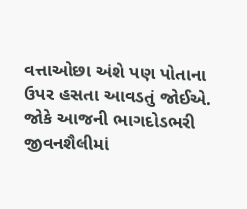વત્તાઓછા અંશે પણ પોતાના ઉપર હસતા આવડતું જોઈએ. જોકે આજની ભાગદોડભરી જીવનશૈલીમાં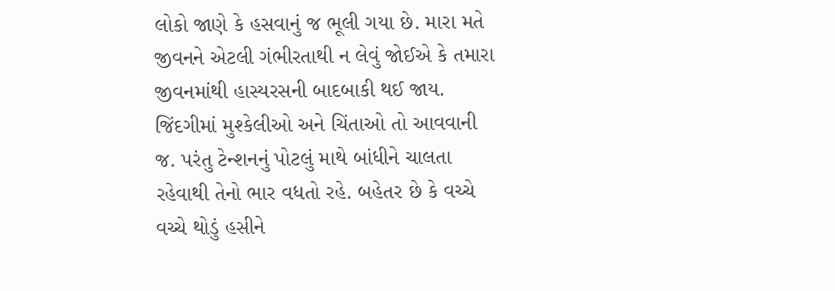લોકો જાણે કે હસવાનું જ ભૂલી ગયા છે. મારા મતે જીવનને એટલી ગંભીરતાથી ન લેવું જોઈએ કે તમારા જીવનમાંથી હાસ્યરસની બાદબાકી થઈ જાય. જિંદગીમાં મુશ્કેલીઓ અને ચિંતાઓ તો આવવાની જ. પરંતુ ટેન્શનનું પોટલું માથે બાંધીને ચાલતા રહેવાથી તેનો ભાર વધતો રહે. બહેતર છે કે વચ્ચે વચ્ચે થોડું હસીને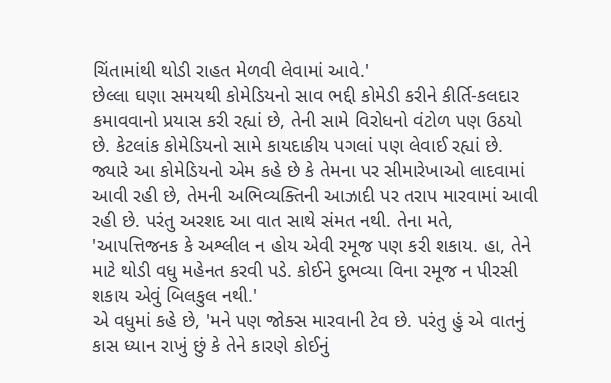ચિંતામાંથી થોડી રાહત મેળવી લેવામાં આવે.'
છેલ્લા ઘણા સમયથી કોમેડિયનો સાવ ભદ્દી કોમેડી કરીને કીર્તિ-કલદાર કમાવવાનો પ્રયાસ કરી રહ્યાં છે, તેની સામે વિરોધનો વંટોળ પણ ઉઠયો છે. કેટલાંક કોમેડિયનો સામે કાયદાકીય પગલાં પણ લેવાઈ રહ્યાં છે. જ્યારે આ કોમેડિયનો એમ કહે છે કે તેમના પર સીમારેખાઓ લાદવામાં આવી રહી છે, તેમની અભિવ્યક્તિની આઝાદી પર તરાપ મારવામાં આવી રહી છે. પરંતુ અરશદ આ વાત સાથે સંમત નથી. તેના મતે, 'આપત્તિજનક કે અશ્લીલ ન હોય એવી રમૂજ પણ કરી શકાય. હા, તેને માટે થોડી વધુ મહેનત કરવી પડે. કોઈને દુભવ્યા વિના રમૂજ ન પીરસી શકાય એવું બિલકુલ નથી.'
એ વધુમાં કહે છે, 'મને પણ જોક્સ મારવાની ટેવ છે. પરંતુ હું એ વાતનું કાસ ધ્યાન રાખું છું કે તેને કારણે કોઈનું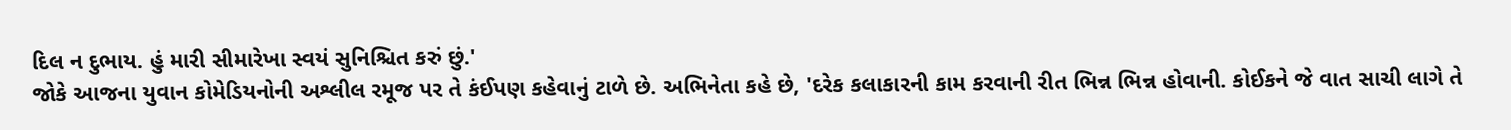દિલ ન દુભાય. હું મારી સીમારેખા સ્વયં સુનિશ્ચિત કરું છું.'
જોકે આજના યુવાન કોમેડિયનોની અશ્લીલ રમૂજ પર તે કંઈપણ કહેવાનું ટાળે છે. અભિનેતા કહે છે, 'દરેક કલાકારની કામ કરવાની રીત ભિન્ન ભિન્ન હોવાની. કોઈકને જે વાત સાચી લાગે તે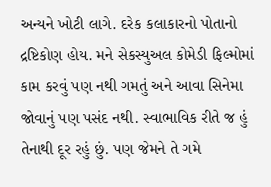અન્યને ખોટી લાગે. દરેક કલાકારનો પોતાનો દ્રષ્ટિકોણ હોય. મને સેકસ્યુઅલ કોમેડી ફિલ્મોમાં કામ કરવું પણ નથી ગમતું અને આવા સિનેમા જોવાનું પણ પસંદ નથી. સ્વાભાવિક રીતે જ હું તેનાથી દૂર રહું છું. પણ જેમને તે ગમે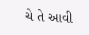ચે તે આવી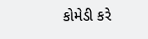કોમેડી કરે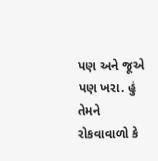પણ અને જૂએ પણ ખરા. હું તેમને રોકવાવાળો કે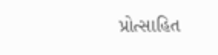પ્રોત્સાહિત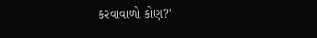કરવાવાળો કોણ?'